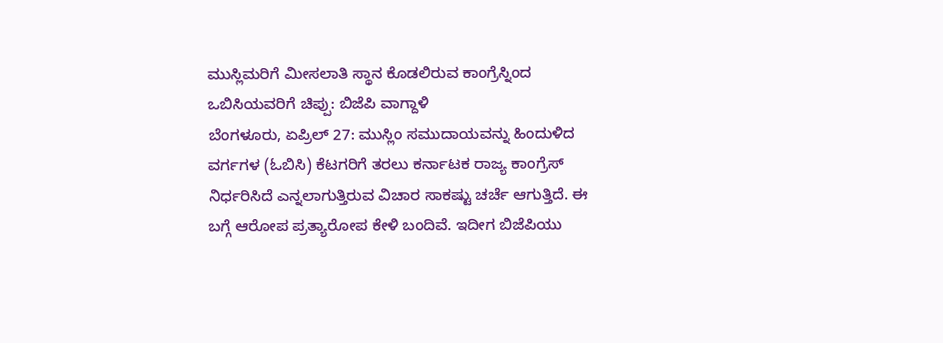ಮುಸ್ಲಿಮರಿಗೆ ಮೀಸಲಾತಿ ಸ್ಥಾನ ಕೊಡಲಿರುವ ಕಾಂಗ್ರೆಸ್ನಿಂದ ಒಬಿಸಿಯವರಿಗೆ ಚಿಪ್ಪು: ಬಿಜೆಪಿ ವಾಗ್ದಾಳಿ
ಬೆಂಗಳೂರು, ಏಪ್ರಿಲ್ 27: ಮುಸ್ಲಿಂ ಸಮುದಾಯವನ್ನು ಹಿಂದುಳಿದ ವರ್ಗಗಳ (ಓಬಿಸಿ) ಕೆಟಗರಿಗೆ ತರಲು ಕರ್ನಾಟಕ ರಾಜ್ಯ ಕಾಂಗ್ರೆಸ್ ನಿರ್ಧರಿಸಿದೆ ಎನ್ನಲಾಗುತ್ತಿರುವ ವಿಚಾರ ಸಾಕಷ್ಟು ಚರ್ಚೆ ಆಗುತ್ತಿದೆ. ಈ ಬಗ್ಗೆ ಆರೋಪ ಪ್ರತ್ಯಾರೋಪ ಕೇಳಿ ಬಂದಿವೆ. ಇದೀಗ ಬಿಜೆಪಿಯು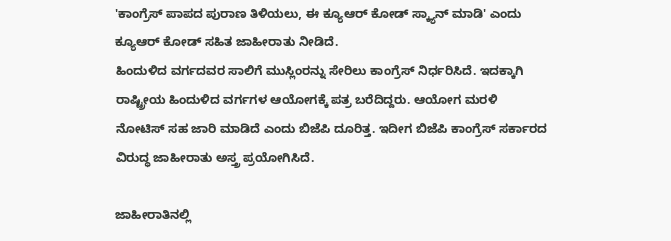'ಕಾಂಗ್ರೆಸ್ ಪಾಪದ ಪುರಾಣ ತಿಳಿಯಲು, ಈ ಕ್ಯೂಆರ್ ಕೋಡ್ ಸ್ಕ್ಯಾನ್ ಮಾಡಿ' ಎಂದು ಕ್ಯೂಆರ್ ಕೋಡ್ ಸಹಿತ ಜಾಹೀರಾತು ನೀಡಿದೆ.
ಹಿಂದುಳಿದ ವರ್ಗದವರ ಸಾಲಿಗೆ ಮುಸ್ಲಿಂರನ್ನು ಸೇರಿಲು ಕಾಂಗ್ರೆಸ್ ನಿರ್ಧರಿಸಿದೆ. ಇದಕ್ಕಾಗಿ ರಾಷ್ಟ್ರೀಯ ಹಿಂದುಳಿದ ವರ್ಗಗಳ ಆಯೋಗಕ್ಕೆ ಪತ್ರ ಬರೆದಿದ್ದರು. ಆಯೋಗ ಮರಳಿ ನೋಟಿಸ್ ಸಹ ಜಾರಿ ಮಾಡಿದೆ ಎಂದು ಬಿಜೆಪಿ ದೂರಿತ್ತ. ಇದೀಗ ಬಿಜೆಪಿ ಕಾಂಗ್ರೆಸ್ ಸರ್ಕಾರದ ವಿರುದ್ಧ ಜಾಹೀರಾತು ಅಸ್ತ್ರ ಪ್ರಯೋಗಿಸಿದೆ.

ಜಾಹೀರಾತಿನಲ್ಲಿ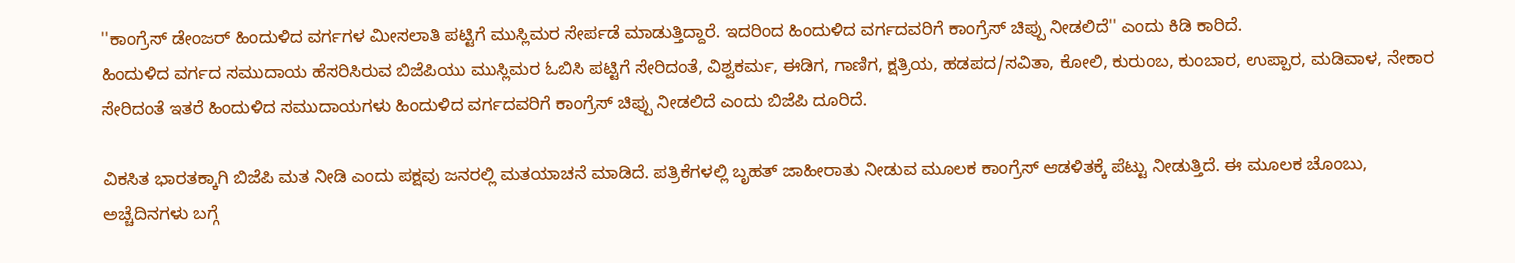''ಕಾಂಗ್ರೆಸ್ ಡೇಂಜರ್ ಹಿಂದುಳಿದ ವರ್ಗಗಳ ಮೀಸಲಾತಿ ಪಟ್ಟಿಗೆ ಮುಸ್ಲಿಮರ ಸೇರ್ಪಡೆ ಮಾಡುತ್ತಿದ್ದಾರೆ. ಇದರಿಂದ ಹಿಂದುಳಿದ ವರ್ಗದವರಿಗೆ ಕಾಂಗ್ರೆಸ್ ಚಿಪ್ಪು ನೀಡಲಿದೆ'' ಎಂದು ಕಿಡಿ ಕಾರಿದೆ.
ಹಿಂದುಳಿದ ವರ್ಗದ ಸಮುದಾಯ ಹೆಸರಿಸಿರುವ ಬಿಜೆಪಿಯು ಮುಸ್ಲಿಮರ ಓಬಿಸಿ ಪಟ್ಟಿಗೆ ಸೇರಿದಂತೆ, ವಿಶ್ವಕರ್ಮ, ಈಡಿಗ, ಗಾಣಿಗ, ಕ್ಷತ್ರಿಯ, ಹಡಪದ/ಸವಿತಾ, ಕೋಲಿ, ಕುರುಂಬ, ಕುಂಬಾರ, ಉಪ್ಪಾರ, ಮಡಿವಾಳ, ನೇಕಾರ ಸೇರಿದಂತೆ ಇತರೆ ಹಿಂದುಳಿದ ಸಮುದಾಯಗಳು ಹಿಂದುಳಿದ ವರ್ಗದವರಿಗೆ ಕಾಂಗ್ರೆಸ್ ಚಿಪ್ಪು ನೀಡಲಿದೆ ಎಂದು ಬಿಜೆಪಿ ದೂರಿದೆ.

ವಿಕಸಿತ ಭಾರತಕ್ಕಾಗಿ ಬಿಜೆಪಿ ಮತ ನೀಡಿ ಎಂದು ಪಕ್ಷವು ಜನರಲ್ಲಿ ಮತಯಾಚನೆ ಮಾಡಿದೆ. ಪತ್ರಿಕೆಗಳಲ್ಲಿ ಬೃಹತ್ ಜಾಹೀರಾತು ನೀಡುವ ಮೂಲಕ ಕಾಂಗ್ರೆಸ್ ಆಡಳಿತಕ್ಕೆ ಪೆಟ್ಟು ನೀಡುತ್ತಿದೆ. ಈ ಮೂಲಕ ಚೊಂಬು, ಅಚ್ಚೆದಿನಗಳು ಬಗ್ಗೆ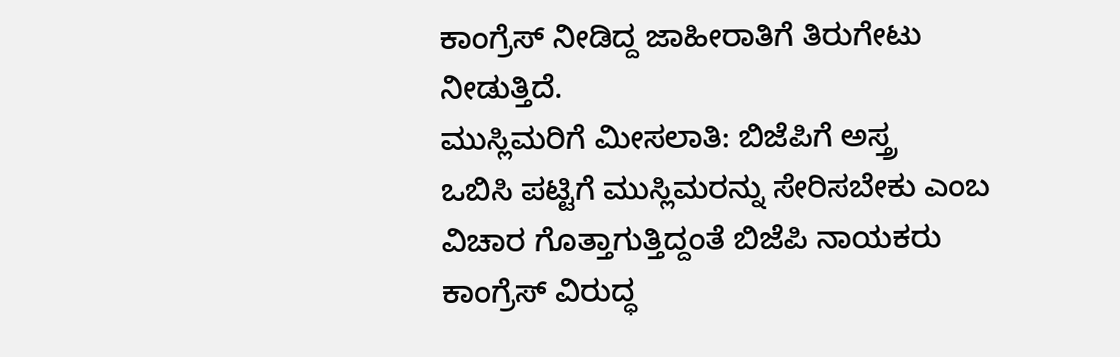ಕಾಂಗ್ರೆಸ್ ನೀಡಿದ್ದ ಜಾಹೀರಾತಿಗೆ ತಿರುಗೇಟು ನೀಡುತ್ತಿದೆ.
ಮುಸ್ಲಿಮರಿಗೆ ಮೀಸಲಾತಿ: ಬಿಜೆಪಿಗೆ ಅಸ್ತ್ರ
ಒಬಿಸಿ ಪಟ್ಟಿಗೆ ಮುಸ್ಲಿಮರನ್ನು ಸೇರಿಸಬೇಕು ಎಂಬ ವಿಚಾರ ಗೊತ್ತಾಗುತ್ತಿದ್ದಂತೆ ಬಿಜೆಪಿ ನಾಯಕರು ಕಾಂಗ್ರೆಸ್ ವಿರುದ್ಧ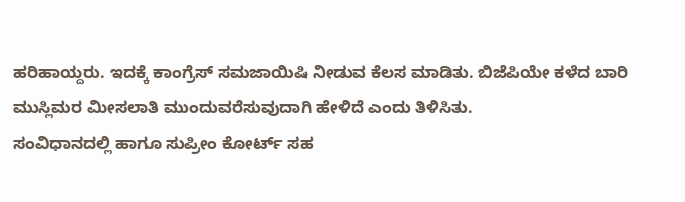ಹರಿಹಾಯ್ದರು. ಇದಕ್ಕೆ ಕಾಂಗ್ರೆಸ್ ಸಮಜಾಯಿಷಿ ನೀಡುವ ಕೆಲಸ ಮಾಡಿತು. ಬಿಜೆಪಿಯೇ ಕಳೆದ ಬಾರಿ ಮುಸ್ಲಿಮರ ಮೀಸಲಾತಿ ಮುಂದುವರೆಸುವುದಾಗಿ ಹೇಳಿದೆ ಎಂದು ತಿಳಿಸಿತು.
ಸಂವಿಧಾನದಲ್ಲಿ ಹಾಗೂ ಸುಪ್ರೀಂ ಕೋರ್ಟ್ ಸಹ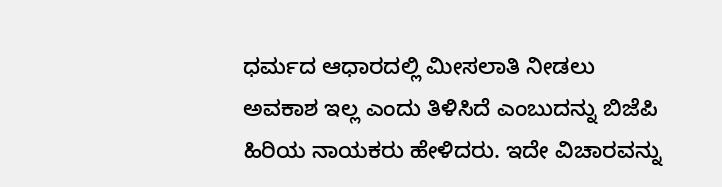ಧರ್ಮದ ಆಧಾರದಲ್ಲಿ ಮೀಸಲಾತಿ ನೀಡಲು ಅವಕಾಶ ಇಲ್ಲ ಎಂದು ತಿಳಿಸಿದೆ ಎಂಬುದನ್ನು ಬಿಜೆಪಿ ಹಿರಿಯ ನಾಯಕರು ಹೇಳಿದರು. ಇದೇ ವಿಚಾರವನ್ನು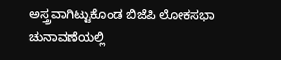ಅಸ್ತ್ರವಾಗಿಟ್ಟುಕೊಂಡ ಬಿಜೆಪಿ ಲೋಕಸಭಾ ಚುನಾವಣೆಯಲ್ಲಿ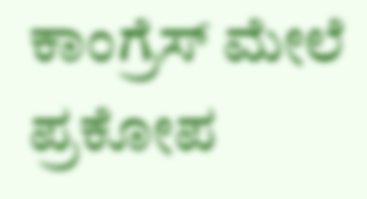ಕಾಂಗ್ರೆಸ್ ಮೇಲೆ ಪ್ರಕೋಪ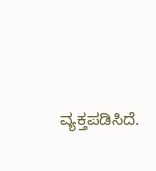ವ್ಯಕ್ತಪಡಿಸಿದೆ.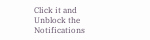Click it and Unblock the Notifications